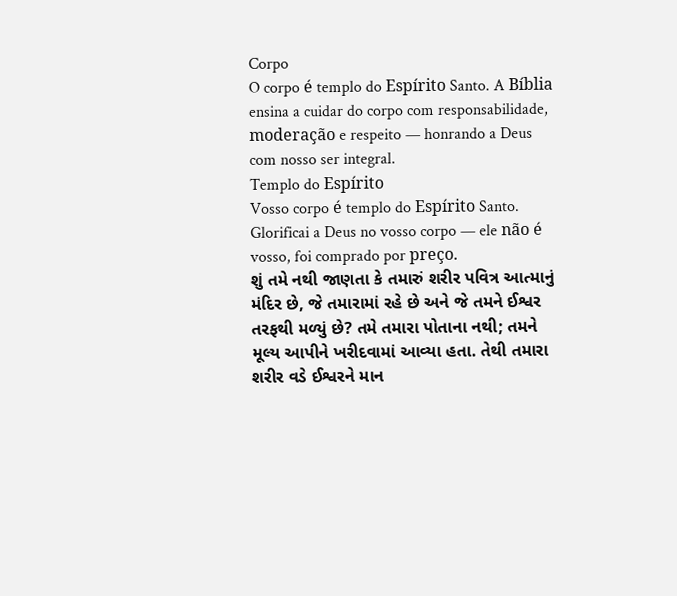Corpo
O corpo é templo do Espírito Santo. A Bíblia ensina a cuidar do corpo com responsabilidade, moderação e respeito — honrando a Deus com nosso ser integral.
Templo do Espírito
Vosso corpo é templo do Espírito Santo. Glorificai a Deus no vosso corpo — ele não é vosso, foi comprado por preço.
શું તમે નથી જાણતા કે તમારું શરીર પવિત્ર આત્માનું મંદિર છે, જે તમારામાં રહે છે અને જે તમને ઈશ્વર તરફથી મળ્યું છે? તમે તમારા પોતાના નથી; તમને મૂલ્ય આપીને ખરીદવામાં આવ્યા હતા. તેથી તમારા શરીર વડે ઈશ્વરને માન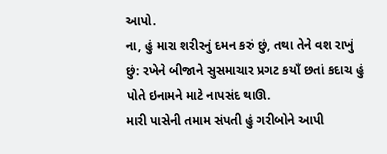આપો.
ના, હું મારા શરીરનું દમન કરું છું, તથા તેને વશ રાખું છું: રખેને બીજાને સુસમાચાર પ્રગટ કયાઁ છતાં કદાચ હું પોતે ઇનામને માટે નાપસંદ થાઊ.
મારી પાસેની તમામ સંપતી હું ગરીબોને આપી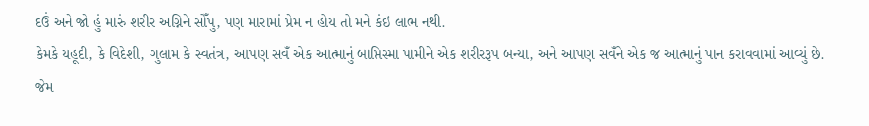દઉં અને જો હું મારું શરીર અગ્નિને સોઁપુ, પણ મારામાં પ્રેમ ન હોય તો મને કંઇ લાભ નથી.
કેમકે યહૂદી, કે વિદેશી, ગુલામ કે સ્વતંત્ર, આપણ સવઁ એક આત્માનું બાપ્તિસ્મા પામીને એક શરીરરૂપ બન્યા, અને આપણ સવઁને એક જ આત્માનું પાન કરાવવામાં આવ્યું છે.
જેમ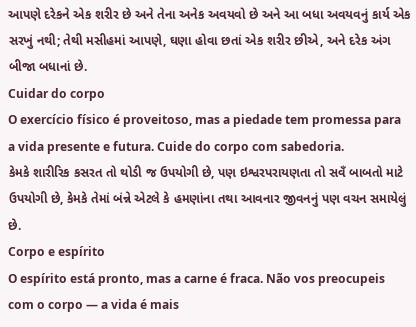આપણે દરેકને એક શરીર છે અને તેના અનેક અવયવો છે અને આ બધા અવયવનું કાર્ય એક સરખું નથી; તેથી મસીહમાં આપણે, ઘણા હોવા છતાં એક શરીર છીએ, અને દરેક અંગ બીજા બધાનાં છે.
Cuidar do corpo
O exercício físico é proveitoso, mas a piedade tem promessa para a vida presente e futura. Cuide do corpo com sabedoria.
કેમકે શારીરિક કસરત તો થોડી જ ઉપયોગી છે, પણ ઇશ્વરપરાયણતા તો સવઁ બાબતો માટે ઉપયોગી છે, કેમકે તેમાં બંન્ને એટલે કે હમણાંના તથા આવનાર જીવનનું પણ વચન સમાયેલું છે.
Corpo e espírito
O espírito está pronto, mas a carne é fraca. Não vos preocupeis com o corpo — a vida é mais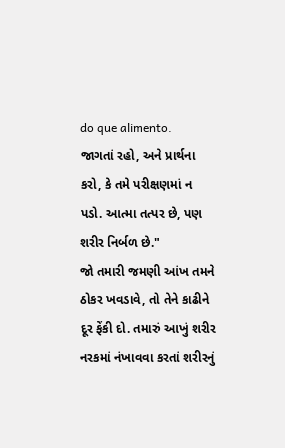do que alimento.
જાગતાં રહો, અને પ્રાર્થના કરો, કે તમે પરીક્ષણમાં ન પડો. આત્મા તત્પર છે, પણ શરીર નિર્બળ છે."
જો તમારી જમણી આંખ તમને ઠોકર ખવડાવે, તો તેને કાઢીને દૂર ફેંકી દો. તમારું આખું શરીર નરકમાં નંખાવવા કરતાં શરીરનું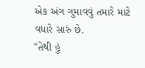એક અંગ ગુમાવવું તમારે માટે વધારે સારું છે.
"તેથી હું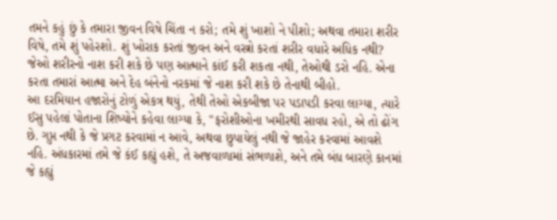તમને કહું છું કે તમારા જીવન વિષે ચિંતા ન કરો; તમે શું ખાશો ને પીશો; અથવા તમારા શરીર વિષે, તમે શું પહેરશો. શું ખોરાક કરતાં જીવન અને વસ્ત્રો કરતાં શરીર વધારે અધિક નથી?
જેઓ શરીરનો નાશ કરી શકે છે પણ આત્માને કાંઈ કરી શકતા નથી, તેઓથી ડરો નહિ. એના કરતા તમારાં આત્મા અને દેહ બંનેનો નરકમાં જે નાશ કરી શકે છે તેનાથી બીહો.
આ દરમિયાન હજારોનું ટોળું એકત્ર થયું, તેથી તેઓ એકબીજા પર પડાપડી કરવા લાગ્યા, ત્યારે ઈસુ પહેલાં પોતાના શિષ્યોને કહેવા લાગ્યા કે, "ફરોશીઓના ખમીરથી સાવધ રહો, એ તો ઢોંગ છે. ગુપ્ત નથી કે જે પ્રગટ કરવામાં ન આવે, અથવા છુપાયેલું નથી જે જાહેર કરવામાં આવશે નહિ. અંધકારમાં તમે જે કંઈ કહ્યું હશે, તે અજવાળામાં સંભળાશે, અને તમે બંધ બારણે કાનમાં જે કહ્યું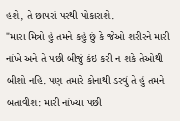હશે, તે છાપરાં પરથી પોકારાશે.
"મારા મિત્રો હું તમને કહું છું કે જેઓ શરીરને મારી નાંખે અને તે પછી બીજું કંઇ કરી ન શકે તેઓથી બીશો નહિ. પણ તમારે કોનાથી ડરવું તે હું તમને બતાવીશ: મારી નાંખ્યા પછી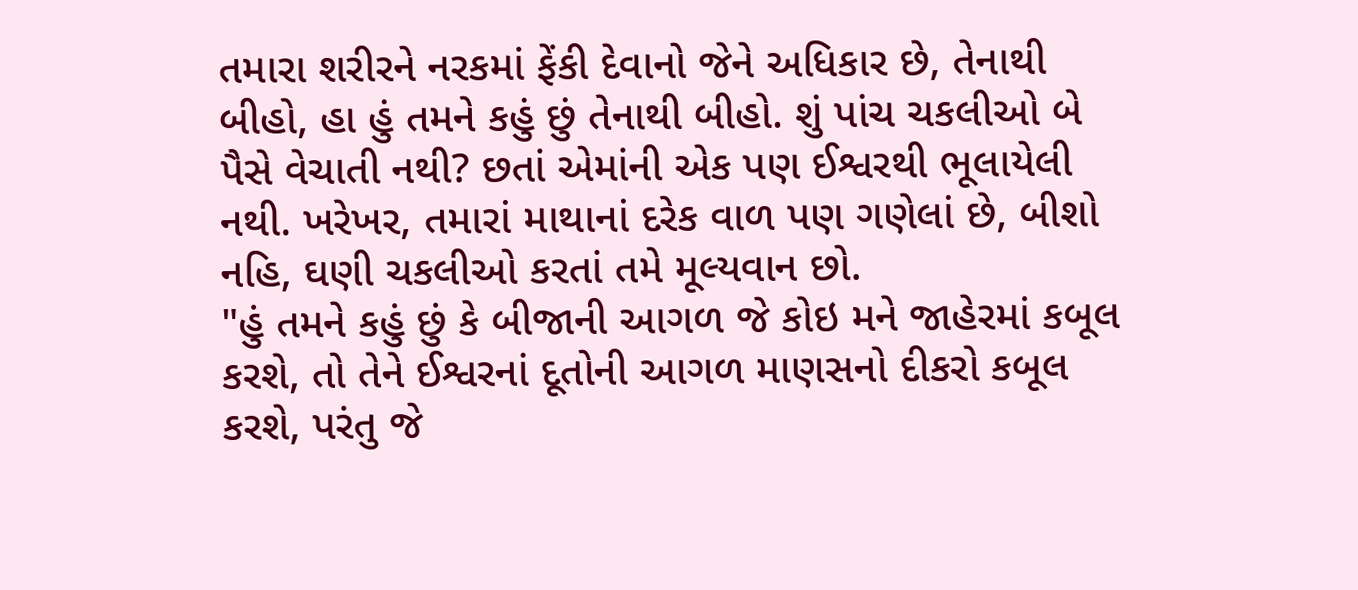તમારા શરીરને નરકમાં ફેંકી દેવાનો જેને અધિકાર છે, તેનાથી બીહો, હા હું તમને કહું છું તેનાથી બીહો. શું પાંચ ચકલીઓ બે પૈસે વેચાતી નથી? છતાં એમાંની એક પણ ઈશ્વરથી ભૂલાયેલી નથી. ખરેખર, તમારાં માથાનાં દરેક વાળ પણ ગણેલાં છે, બીશો નહિ, ઘણી ચકલીઓ કરતાં તમે મૂલ્યવાન છો.
"હું તમને કહું છું કે બીજાની આગળ જે કોઇ મને જાહેરમાં કબૂલ કરશે, તો તેને ઈશ્વરનાં દૂતોની આગળ માણસનો દીકરો કબૂલ કરશે, પરંતુ જે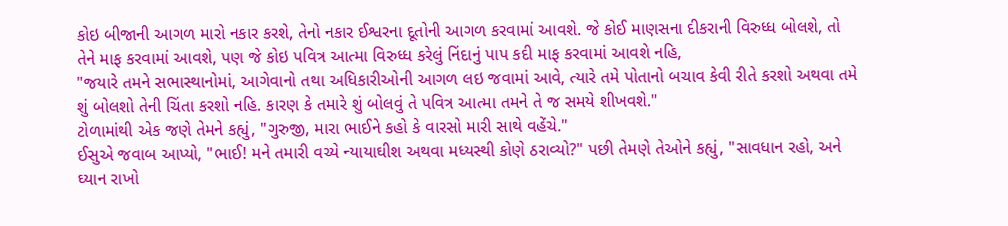કોઇ બીજાની આગળ મારો નકાર કરશે, તેનો નકાર ઈશ્વરના દૂતોની આગળ કરવામાં આવશે. જે કોઈ માણસના દીકરાની વિરુધ્ધ બોલશે, તો તેને માફ કરવામાં આવશે, પણ જે કોઇ પવિત્ર આત્મા વિરુધ્ધ કરેલું નિંદાનું પાપ કદી માફ કરવામાં આવશે નહિ,
"જયારે તમને સભાસ્થાનોમાં, આગેવાનો તથા અધિકારીઓની આગળ લઇ જવામાં આવે, ત્યારે તમે પોતાનો બચાવ કેવી રીતે કરશો અથવા તમે શું બોલશો તેની ચિંતા કરશો નહિ. કારણ કે તમારે શું બોલવું તે પવિત્ર આત્મા તમને તે જ સમયે શીખવશે."
ટોળામાંથી એક જણે તેમને કહ્યું, "ગુરુજી, મારા ભાઈને કહો કે વારસો મારી સાથે વહેંચે."
ઈસુએ જવાબ આપ્યો, "ભાઈ! મને તમારી વચ્યે ન્યાયાઘીશ અથવા મધ્યસ્થી કોણે ઠરાવ્યો?" પછી તેમણે તેઓને કહ્યું, "સાવધાન રહો, અને ઘ્યાન રાખો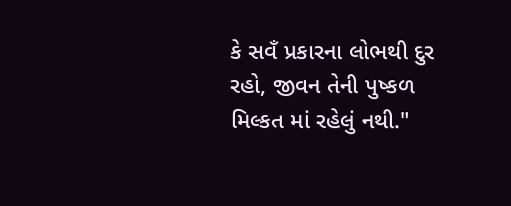કે સવઁ પ્રકારના લોભથી દુર રહો, જીવન તેની પુષ્કળ મિલ્કત માં રહેલું નથી."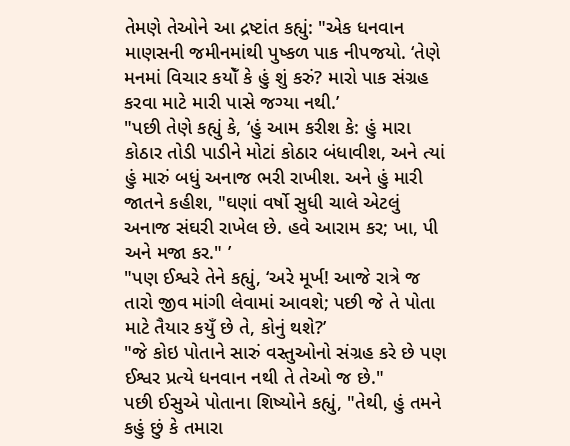તેમણે તેઓને આ દ્રષ્ટાંત કહ્યું: "એક ધનવાન માણસની જમીનમાંથી પુષ્કળ પાક નીપજયો. ‘તેણે મનમાં વિચાર કયોઁ કે હું શું કરું? મારો પાક સંગ્રહ કરવા માટે મારી પાસે જગ્યા નથી.’
"પછી તેણે કહ્યું કે, ‘હું આમ કરીશ કે: હું મારા કોઠાર તોડી પાડીને મોટાં કોઠાર બંધાવીશ, અને ત્યાં હું મારું બધું અનાજ ભરી રાખીશ. અને હું મારી જાતને કહીશ, "ઘણાં વર્ષો સુધી ચાલે એટલું અનાજ સંઘરી રાખેલ છે. હવે આરામ કર; ખા, પી અને મજા કર." ’
"પણ ઈશ્વરે તેને કહ્યું, ‘અરે મૂર્ખ! આજે રાત્રે જ તારો જીવ માંગી લેવામાં આવશે; પછી જે તે પોતા માટે તૈયાર કયુઁ છે તે, કોનું થશે?’
"જે કોઇ પોતાને સારું વસ્તુઓનો સંગ્રહ કરે છે પણ ઈશ્વર પ્રત્યે ધનવાન નથી તે તેઓ જ છે."
પછી ઈસુએ પોતાના શિષ્યોને કહ્યું, "તેથી, હું તમને કહું છું કે તમારા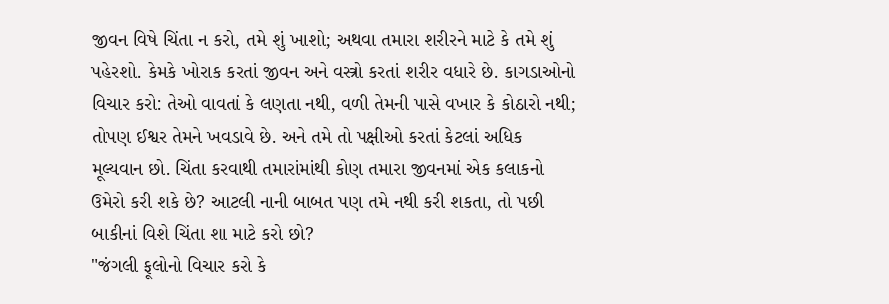જીવન વિષે ચિંતા ન કરો, તમે શું ખાશો; અથવા તમારા શરીરને માટે કે તમે શું પહેરશો. કેમકે ખોરાક કરતાં જીવન અને વસ્ત્રો કરતાં શરીર વધારે છે. કાગડાઓનો વિચાર કરો: તેઓ વાવતાં કે લણતા નથી, વળી તેમની પાસે વખાર કે કોઠારો નથી; તોપણ ઈશ્વર તેમને ખવડાવે છે. અને તમે તો પક્ષીઓ કરતાં કેટલાં અધિક મૂલ્યવાન છો. ચિંતા કરવાથી તમારાંમાંથી કોણ તમારા જીવનમાં એક કલાકનો ઉમેરો કરી શકે છે? આટલી નાની બાબત પણ તમે નથી કરી શકતા, તો પછી બાકીનાં વિશે ચિંતા શા માટે કરો છો?
"જંગલી ફૂલોનો વિચાર કરો કે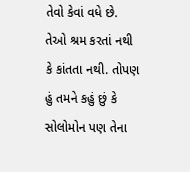તેવો કેવાં વધે છે. તેઓ શ્રમ કરતાં નથી કે કાંતતા નથી. તોપણ હું તમને કહું છું કે સોલોમોન પણ તેના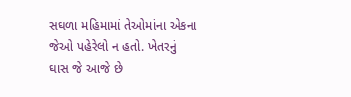સઘળા મહિમામાં તેઓમાંના એકના જેઓ પહેરેલો ન હતો. ખેતરનું ઘાસ જે આજે છે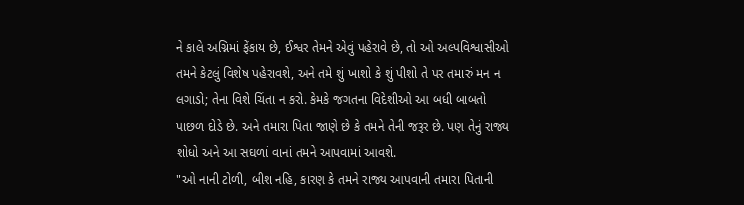ને કાલે અગ્નિમાં ફેંકાય છે, ઈશ્વર તેમને એવું પહેરાવે છે, તો ઓ અલ્પવિશ્વાસીઓ તમને કેટલું વિશેષ પહેરાવશે, અને તમે શું ખાશો કે શું પીશો તે પર તમારું મન ન લગાડો; તેના વિશે ચિંતા ન કરો. કેમકે જગતના વિદેશીઓ આ બધી બાબતો પાછળ દોડે છે. અને તમારા પિતા જાણે છે કે તમને તેની જરૂર છે. પણ તેનું રાજ્ય શોધો અને આ સઘળાં વાનાં તમને આપવામાં આવશે.
"ઓ નાની ટોળી, બીશ નહિ, કારણ કે તમને રાજ્ય આપવાની તમારા પિતાની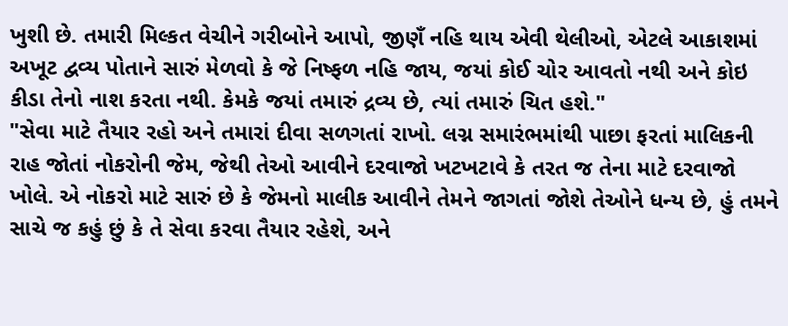ખુશી છે. તમારી મિલ્કત વેચીને ગરીબોને આપો, જીણઁ નહિ થાય એવી થેલીઓ, એટલે આકાશમાં અખૂટ દ્વવ્ય પોતાને સારું મેળવો કે જે નિષ્ફળ નહિ જાય, જયાં કોઈ ચોર આવતો નથી અને કોઇ કીડા તેનો નાશ કરતા નથી. કેમકે જયાં તમારું દ્રવ્ય છે, ત્યાં તમારું ચિત હશે."
"સેવા માટે તૈયાર રહો અને તમારાં દીવા સળગતાં રાખો. લગ્ન સમારંભમાંથી પાછા ફરતાં માલિકની રાહ જોતાં નોકરોની જેમ, જેથી તેઓ આવીને દરવાજો ખટખટાવે કે તરત જ તેના માટે દરવાજો ખોલે. એ નોકરો માટે સારું છે કે જેમનો માલીક આવીને તેમને જાગતાં જોશે તેઓને ધન્ય છે, હું તમને સાચે જ કહું છું કે તે સેવા કરવા તૈયાર રહેશે, અને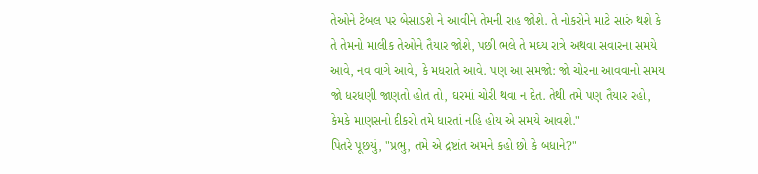તેઓને ટેબલ પર બેસાડશે ને આવીને તેમની રાહ જોશે. તે નોકરોને માટે સારું થશે કે તે તેમનો માલીક તેઓને તૈયાર જોશે, પછી ભલે તે મઘ્ય રાત્રે અથવા સવારના સમયે આવે, નવ વાગે આવે, કે મધરાતે આવે. પણ આ સમજો: જો ચોરના આવવાનો સમય જો ધરધણી જાણતો હોત તો, ઘરમાં ચોરી થવા ન દેત. તેથી તમે પણ તૈયાર રહો, કેમકે માણસનો દીકરો તમે ધારતાં નહિ હોય એ સમયે આવશે."
પિતરે પૂછયું, "પ્રભુ, તમે એ દ્રષ્ટાંત અમને કહો છો કે બધાને?"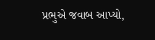પ્રભુએ જવાબ આપ્યો,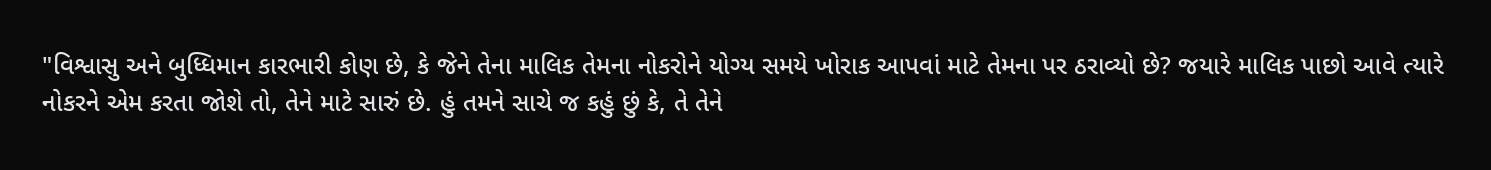"વિશ્વાસુ અને બુધ્ધિમાન કારભારી કોણ છે, કે જેને તેના માલિક તેમના નોકરોને યોગ્ય સમયે ખોરાક આપવાં માટે તેમના પર ઠરાવ્યો છે? જયારે માલિક પાછો આવે ત્યારે નોકરને એમ કરતા જોશે તો, તેને માટે સારું છે. હું તમને સાચે જ કહું છું કે, તે તેને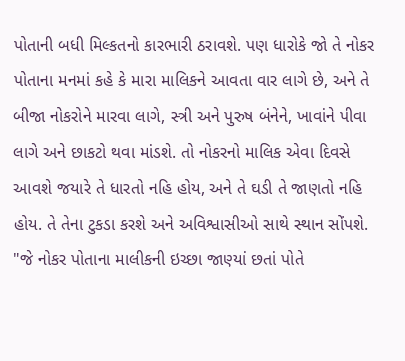પોતાની બધી મિલ્કતનો કારભારી ઠરાવશે. પણ ધારોકે જો તે નોકર પોતાના મનમાં કહે કે મારા માલિકને આવતા વાર લાગે છે, અને તે બીજા નોકરોને મારવા લાગે, સ્ત્રી અને પુરુષ બંનેને, ખાવાંને પીવા લાગે અને છાકટો થવા માંડશે. તો નોકરનો માલિક એવા દિવસે આવશે જયારે તે ધારતો નહિ હોય, અને તે ઘડી તે જાણતો નહિ હોય. તે તેના ટુકડા કરશે અને અવિશ્વાસીઓ સાથે સ્થાન સોંપશે.
"જે નોકર પોતાના માલીકની ઇચ્છા જાણ્યાં છતાં પોતે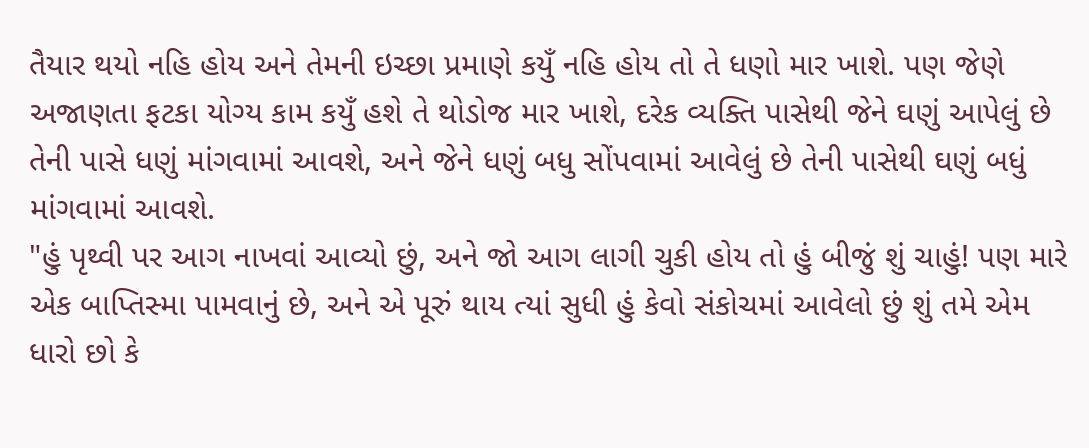તૈયાર થયો નહિ હોય અને તેમની ઇચ્છા પ્રમાણે કયુઁ નહિ હોય તો તે ધણો માર ખાશે. પણ જેણે અજાણતા ફટકા યોગ્ય કામ કયુઁ હશે તે થોડોજ માર ખાશે, દરેક વ્યક્તિ પાસેથી જેને ઘણું આપેલું છે તેની પાસે ધણું માંગવામાં આવશે, અને જેને ધણું બધુ સોંપવામાં આવેલું છે તેની પાસેથી ઘણું બધું માંગવામાં આવશે.
"હું પૃથ્વી પર આગ નાખવાં આવ્યો છું, અને જો આગ લાગી ચુકી હોય તો હું બીજું શું ચાહું! પણ મારે એક બાપ્તિસ્મા પામવાનું છે, અને એ પૂરું થાય ત્યાં સુધી હું કેવો સંકોચમાં આવેલો છું શું તમે એમ ધારો છો કે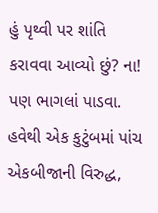હું પૃથ્વી પર શાંતિ કરાવવા આવ્યો છું? ના! પણ ભાગલાં પાડવા. હવેથી એક કુટુંબમાં પાંચ એકબીજાની વિરુદ્ધ,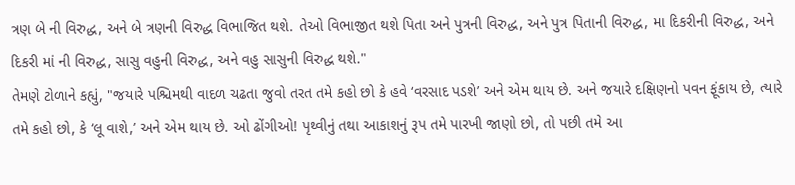ત્રણ બે ની વિરુદ્ધ, અને બે ત્રણની વિરુદ્ધ વિભાજિત થશે. તેઓ વિભાજીત થશે પિતા અને પુત્રની વિરુદ્ધ, અને પુત્ર પિતાની વિરુદ્ધ, મા દિકરીની વિરુદ્ધ, અને દિકરી માં ની વિરુદ્ધ, સાસુ વહુની વિરુદ્ધ, અને વહુ સાસુની વિરુદ્ધ થશે."
તેમણે ટોળાને કહ્યું, "જયારે પશ્ચિમથી વાદળ ચઢતા જુવો તરત તમે કહો છો કે હવે ‘વરસાદ પડશે’ અને એમ થાય છે. અને જયારે દક્ષિણનો પવન ફૂંકાય છે, ત્યારે તમે કહો છો, કે ‘લૂ વાશે,’ અને એમ થાય છે. ઓ ઢોંગીઓ! પૃથ્વીનું તથા આકાશનું રૂપ તમે પારખી જાણો છો, તો પછી તમે આ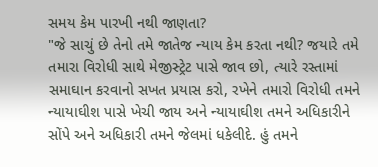સમય કેમ પારખી નથી જાણતા?
"જે સાચું છે તેનો તમે જાતેજ ન્યાય કેમ કરતા નથી? જયારે તમે તમારા વિરોધી સાથે મેજીસ્ટ્રેટ પાસે જાવ છો, ત્યારે રસ્તામાં સમાઘાન કરવાનો સખત પ્રયાસ કરો, રખેને તમારો વિરોધી તમને ન્યાયાઘીશ પાસે ખેચી જાય અને ન્યાયાઘીશ તમને અધિકારીને સોંપે અને અધિકારી તમને જેલમાં ધકેલીદે. હું તમને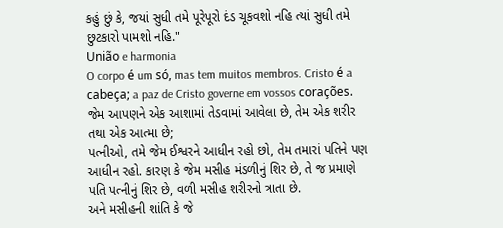કહું છું કે, જયાં સુધી તમે પૂરેપૂરો દંડ ચૂકવશો નહિ ત્યાં સુધી તમે છુટકારો પામશો નહિ."
União e harmonia
O corpo é um só, mas tem muitos membros. Cristo é a cabeça; a paz de Cristo governe em vossos corações.
જેમ આપણને એક આશામાં તેડવામાં આવેલા છે, તેમ એક શરીર તથા એક આત્મા છે;
પત્નીઓ, તમે જેમ ઈશ્વરને આધીન રહો છો, તેમ તમારાં પતિને પણ આધીન રહો. કારણ કે જેમ મસીહ મંડળીનું શિર છે, તે જ પ્રમાણે પતિ પત્નીનું શિર છે, વળી મસીહ શરીરનો ત્રાતા છે.
અને મસીહની શાંતિ કે જે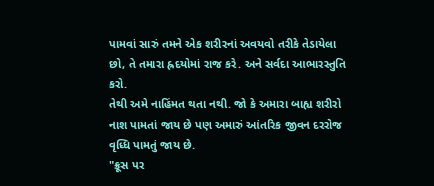પામવાં સારું તમને એક શરીરનાં અવયવો તરીકે તેડાયેલા છો, તે તમારા હ્રદયોમાં રાજ કરે. અને સર્વદા આભારસ્તુતિ કરો.
તેથી અમે નાહિંમત થતા નથી. જો કે અમારા બાહ્ય શરીરો નાશ પામતાં જાય છે પણ અમારું આંતરિક જીવન દરરોજ વૃધ્ધિ પામતું જાય છે.
"ક્રૂસ પર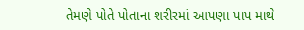તેમણે પોતે પોતાના શરીરમાં આપણા પાપ માથે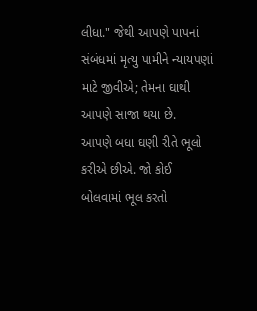લીધા." જેથી આપણે પાપનાં સંબંધમાં મૃત્યુ પામીને ન્યાયપણાં માટે જીવીએ; તેમના ઘાથી આપણે સાજા થયા છે.
આપણે બધા ઘણી રીતે ભૂલો કરીએ છીએ. જો કોઈ બોલવામાં ભૂલ કરતો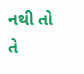નથી તો તે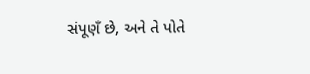સંપૂણઁ છે, અને તે પોતે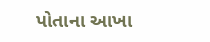પોતાના આખા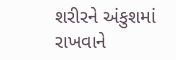શરીરને અંકુશમાં રાખવાને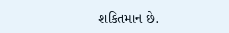શકિતમાન છે.